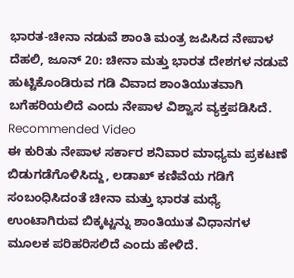ಭಾರತ-ಚೀನಾ ನಡುವೆ ಶಾಂತಿ ಮಂತ್ರ ಜಪಿಸಿದ ನೇಪಾಳ
ದೆಹಲಿ, ಜೂನ್ 20: ಚೀನಾ ಮತ್ತು ಭಾರತ ದೇಶಗಳ ನಡುವೆ ಹುಟ್ಟಿಕೊಂಡಿರುವ ಗಡಿ ವಿವಾದ ಶಾಂತಿಯುತವಾಗಿ ಬಗೆಹರಿಯಲಿದೆ ಎಂದು ನೇಪಾಳ ವಿಶ್ವಾಸ ವ್ಯಕ್ತಪಡಿಸಿದೆ.
Recommended Video
ಈ ಕುರಿತು ನೇಪಾಳ ಸರ್ಕಾರ ಶನಿವಾರ ಮಾಧ್ಯಮ ಪ್ರಕಟಣೆ ಬಿಡುಗಡೆಗೊಳಿಸಿದ್ದು, ಲಡಾಖ್ ಕಣಿವೆಯ ಗಡಿಗೆ ಸಂಬಂಧಿಸಿದಂತೆ ಚೀನಾ ಮತ್ತು ಭಾರತ ಮಧ್ಯೆ ಉಂಟಾಗಿರುವ ಬಿಕ್ಕಟ್ಟನ್ನು ಶಾಂತಿಯುತ ವಿಧಾನಗಳ ಮೂಲಕ ಪರಿಹರಿಸಲಿದೆ ಎಂದು ಹೇಳಿದೆ.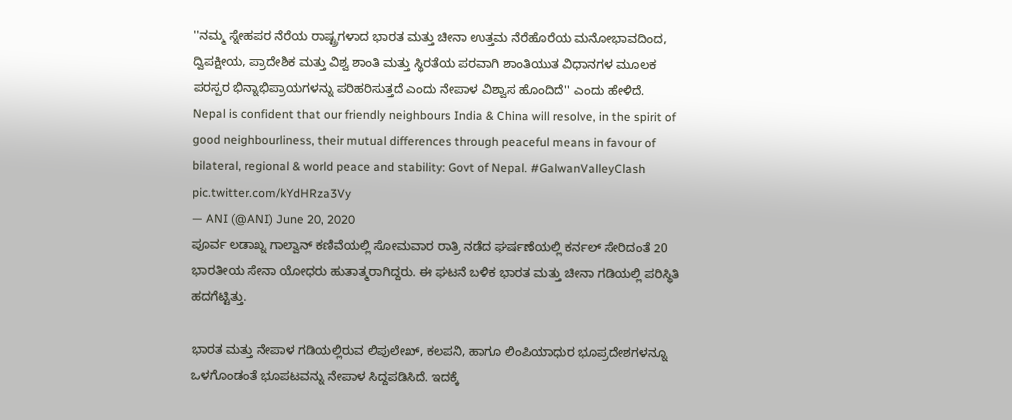''ನಮ್ಮ ಸ್ನೇಹಪರ ನೆರೆಯ ರಾಷ್ಟ್ರಗಳಾದ ಭಾರತ ಮತ್ತು ಚೀನಾ ಉತ್ತಮ ನೆರೆಹೊರೆಯ ಮನೋಭಾವದಿಂದ, ದ್ವಿಪಕ್ಷೀಯ, ಪ್ರಾದೇಶಿಕ ಮತ್ತು ವಿಶ್ವ ಶಾಂತಿ ಮತ್ತು ಸ್ಥಿರತೆಯ ಪರವಾಗಿ ಶಾಂತಿಯುತ ವಿಧಾನಗಳ ಮೂಲಕ ಪರಸ್ಪರ ಭಿನ್ನಾಭಿಪ್ರಾಯಗಳನ್ನು ಪರಿಹರಿಸುತ್ತದೆ ಎಂದು ನೇಪಾಳ ವಿಶ್ವಾಸ ಹೊಂದಿದೆ'' ಎಂದು ಹೇಳಿದೆ.
Nepal is confident that our friendly neighbours India & China will resolve, in the spirit of good neighbourliness, their mutual differences through peaceful means in favour of bilateral, regional & world peace and stability: Govt of Nepal. #GalwanValleyClash pic.twitter.com/kYdHRza3Vy
— ANI (@ANI) June 20, 2020
ಪೂರ್ವ ಲಡಾಖ್ನ ಗಾಲ್ವಾನ್ ಕಣಿವೆಯಲ್ಲಿ ಸೋಮವಾರ ರಾತ್ರಿ ನಡೆದ ಘರ್ಷಣೆಯಲ್ಲಿ ಕರ್ನಲ್ ಸೇರಿದಂತೆ 20 ಭಾರತೀಯ ಸೇನಾ ಯೋಧರು ಹುತಾತ್ಮರಾಗಿದ್ದರು. ಈ ಘಟನೆ ಬಳಿಕ ಭಾರತ ಮತ್ತು ಚೀನಾ ಗಡಿಯಲ್ಲಿ ಪರಿಸ್ಥಿತಿ ಹದಗೆಟ್ಟಿತ್ತು.

ಭಾರತ ಮತ್ತು ನೇಪಾಳ ಗಡಿಯಲ್ಲಿರುವ ಲಿಪುಲೇಖ್, ಕಲಪನಿ, ಹಾಗೂ ಲಿಂಪಿಯಾಧುರ ಭೂಪ್ರದೇಶಗಳನ್ನೂ ಒಳಗೊಂಡಂತೆ ಭೂಪಟವನ್ನು ನೇಪಾಳ ಸಿದ್ದಪಡಿಸಿದೆ. ಇದಕ್ಕೆ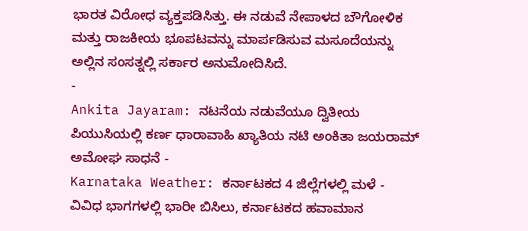ಭಾರತ ವಿರೋಧ ವ್ಯಕ್ತಪಡಿಸಿತ್ತು. ಈ ನಡುವೆ ನೇಪಾಳದ ಬೌಗೋಳಿಕ ಮತ್ತು ರಾಜಕೀಯ ಭೂಪಟವನ್ನು ಮಾರ್ಪಡಿಸುವ ಮಸೂದೆಯನ್ನು ಅಲ್ಲಿನ ಸಂಸತ್ನಲ್ಲಿ ಸರ್ಕಾರ ಅನುಮೋದಿಸಿದೆ.
-
Ankita Jayaram: ನಟನೆಯ ನಡುವೆಯೂ ದ್ವಿತೀಯ ಪಿಯುಸಿಯಲ್ಲಿ ಕರ್ಣ ಧಾರಾವಾಹಿ ಖ್ಯಾತಿಯ ನಟಿ ಅಂಕಿತಾ ಜಯರಾಮ್ ಅಮೋಘ ಸಾಧನೆ -
Karnataka Weather: ಕರ್ನಾಟಕದ 4 ಜಿಲ್ಲೆಗಳಲ್ಲಿ ಮಳೆ - ವಿವಿಧ ಭಾಗಗಳಲ್ಲಿ ಭಾರೀ ಬಿಸಿಲು, ಕರ್ನಾಟಕದ ಹವಾಮಾನ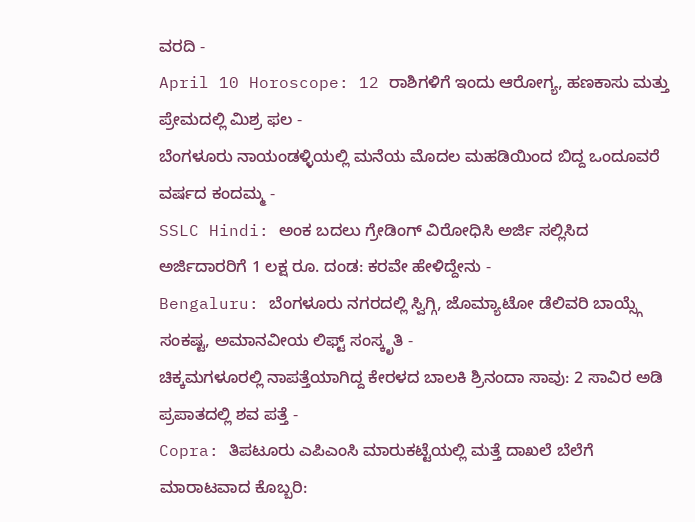ವರದಿ -
April 10 Horoscope: 12 ರಾಶಿಗಳಿಗೆ ಇಂದು ಆರೋಗ್ಯ, ಹಣಕಾಸು ಮತ್ತು ಪ್ರೇಮದಲ್ಲಿ ಮಿಶ್ರ ಫಲ -
ಬೆಂಗಳೂರು ನಾಯಂಡಳ್ಳಿಯಲ್ಲಿ ಮನೆಯ ಮೊದಲ ಮಹಡಿಯಿಂದ ಬಿದ್ದ ಒಂದೂವರೆ ವರ್ಷದ ಕಂದಮ್ಮ -
SSLC Hindi: ಅಂಕ ಬದಲು ಗ್ರೇಡಿಂಗ್ ವಿರೋಧಿಸಿ ಅರ್ಜಿ ಸಲ್ಲಿಸಿದ ಅರ್ಜಿದಾರರಿಗೆ 1 ಲಕ್ಷ ರೂ. ದಂಡ: ಕರವೇ ಹೇಳಿದ್ದೇನು -
Bengaluru: ಬೆಂಗಳೂರು ನಗರದಲ್ಲಿ ಸ್ವಿಗ್ಗಿ, ಜೊಮ್ಯಾಟೋ ಡೆಲಿವರಿ ಬಾಯ್ಸ್ಗೆ ಸಂಕಷ್ಟ, ಅಮಾನವೀಯ ಲಿಫ್ಟ್ ಸಂಸ್ಕೃತಿ -
ಚಿಕ್ಕಮಗಳೂರಲ್ಲಿ ನಾಪತ್ತೆಯಾಗಿದ್ದ ಕೇರಳದ ಬಾಲಕಿ ಶ್ರಿನಂದಾ ಸಾವು: 2 ಸಾವಿರ ಅಡಿ ಪ್ರಪಾತದಲ್ಲಿ ಶವ ಪತ್ತೆ -
Copra: ತಿಪಟೂರು ಎಪಿಎಂಸಿ ಮಾರುಕಟ್ಟೆಯಲ್ಲಿ ಮತ್ತೆ ದಾಖಲೆ ಬೆಲೆಗೆ ಮಾರಾಟವಾದ ಕೊಬ್ಬರಿ: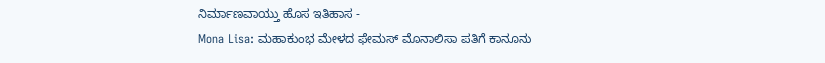ನಿರ್ಮಾಣವಾಯ್ತು ಹೊಸ ಇತಿಹಾಸ -
Mona Lisa: ಮಹಾಕುಂಭ ಮೇಳದ ಫೇಮಸ್ ಮೊನಾಲಿಸಾ ಪತಿಗೆ ಕಾನೂನು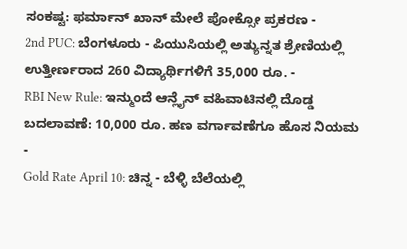ಸಂಕಷ್ಟ: ಫರ್ಮಾನ್ ಖಾನ್ ಮೇಲೆ ಪೋಕ್ಸೋ ಪ್ರಕರಣ -
2nd PUC: ಬೆಂಗಳೂರು - ಪಿಯುಸಿಯಲ್ಲಿ ಅತ್ಯುನ್ನತ ಶ್ರೇಣಿಯಲ್ಲಿ ಉತ್ತೀರ್ಣರಾದ 260 ವಿದ್ಯಾರ್ಥಿಗಳಿಗೆ 35,000 ರೂ. -
RBI New Rule: ಇನ್ಮುಂದೆ ಆನ್ಲೈನ್ ವಹಿವಾಟಿನಲ್ಲಿ ದೊಡ್ಡ ಬದಲಾವಣೆ: 10,000 ರೂ. ಹಣ ವರ್ಗಾವಣೆಗೂ ಹೊಸ ನಿಯಮ -
Gold Rate April 10: ಚಿನ್ನ - ಬೆಳ್ಳಿ ಬೆಲೆಯಲ್ಲಿ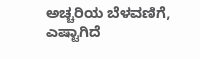ಅಚ್ಚರಿಯ ಬೆಳವಣಿಗೆ, ಎಷ್ಟಾಗಿದೆ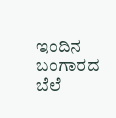ಇಂದಿನ ಬಂಗಾರದ ಬೆಲೆ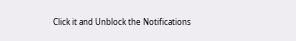Click it and Unblock the Notifications